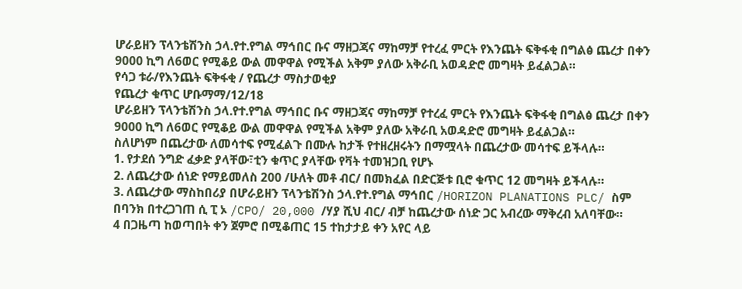ሆራይዘን ፕላንቴሽንስ ኃላ.የተ.የግል ማኅበር ቡና ማዘጋጃና ማከማቻ የተረፈ ምርት የእንጨት ፍቅፋቂ በግልፅ ጨረታ በቀን 9000 ኪግ ለ6ወር የሚቆይ ውል መዋዋል የሚችል አቅም ያለው አቅራቢ አወዳድሮ መግዛት ይፈልጋል።
የሳጋ ቱራ/የእንጨት ፍቅፋቂ / የጨረታ ማስታወቂያ
የጨረታ ቁጥር ሆቡማማ/12/18
ሆራይዘን ፕላንቴሽንስ ኃላ.የተ.የግል ማኅበር ቡና ማዘጋጃና ማከማቻ የተረፈ ምርት የእንጨት ፍቅፋቂ በግልፅ ጨረታ በቀን 9000 ኪግ ለ6ወር የሚቆይ ውል መዋዋል የሚችል አቅም ያለው አቅራቢ አወዳድሮ መግዛት ይፈልጋል።
ስለሆነም በጨረታው ለመሳተፍ የሚፈልጉ በሙሉ ከታች የተዘረዘሩትን በማሟላት በጨረታው መሳተፍ ይችላሉ።
1. የታደሰ ንግድ ፈቃድ ያላቸው፣ቲን ቁጥር ያላቸው የቫት ተመዝጋቢ የሆኑ
2. ለጨረታው ሰነድ የማይመለስ 200 /ሁለት መቶ ብር/ በመክፈል በድርጅቱ ቢሮ ቁጥር 12 መግዛት ይችላሉ።
3. ለጨረታው ማስከበሪያ በሆራይዘን ፕላንቴሽንስ ኃላ.የተ.የግል ማኅበር /HORIZON PLANATIONS PLC/ ስም በባንክ በተረጋገጠ ሲ ፒ ኦ /CPO/ 20,000 /ሃያ ሺህ ብር/ ብቻ ከጨረታው ሰነድ ጋር አብረው ማቅረብ አለባቸው።
4 በጋዜጣ ከወጣበት ቀን ጀምሮ በሚቆጠር 15 ተከታታይ ቀን አየር ላይ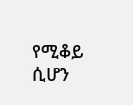የሚቆይ ሲሆን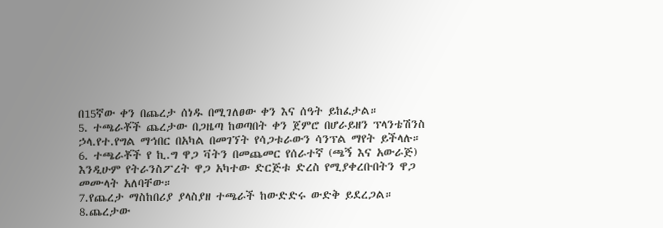በ15ኛው ቀን በጨረታ ሰነዱ በሚገለፀው ቀን እና ሰዓት ይከፈታል።
5. ተጫራቾች ጨረታው በጋዜጣ ከወጣበት ቀን ጀምሮ በሆራይዘን ፕላንቴሽንስ ኃላ.የተ.የግል ማኅበር በአካል በመገኘት የሳጋቱራውን ሳንፕል ማየት ይችላሉ።
6. ተጫራቾች የ ኪ.ግ ዋጋ ቫትን በመጨመር የሰራተኛ (ጫኝ እና አውራጅ) እንዲሁም የትራንስፖረት ዋጋ አካተው ድርጅቱ ድረስ የሚያቀረቡበትን ዋጋ መሙላት አለባቸው።
7.የጨረታ ማስከበሪያ ያላስያዘ ተጫራች ከውድድሩ ውድቅ ይደረጋል።
8.ጨረታው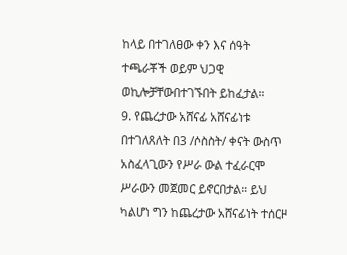ከላይ በተገለፀው ቀን እና ሰዓት ተጫራቾች ወይም ህጋዊ ወኪሎቻቸውበተገኙበት ይከፈታል።
9. የጨረታው አሸናፊ አሸናፊነቱ በተገለጸለት በ3 /ሶስስት/ ቀናት ውስጥ አስፈላጊውን የሥራ ውል ተፈራርሞ ሥራውን መጀመር ይኖርበታል። ይህ ካልሆነ ግን ከጨረታው አሸናፊነት ተሰርዞ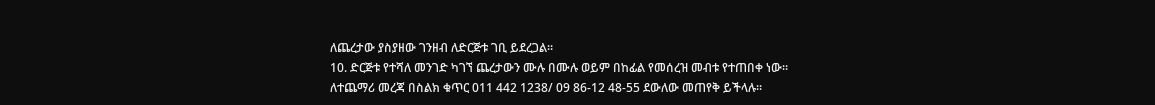ለጨረታው ያስያዘው ገንዘብ ለድርጅቱ ገቢ ይደረጋል።
10. ድርጅቱ የተሻለ መንገድ ካገኘ ጨረታውን ሙሉ በሙሉ ወይም በከፊል የመሰረዝ መብቱ የተጠበቀ ነው።
ለተጨማሪ መረጃ በስልክ ቁጥር 011 442 1238/ 09 86-12 48-55 ደውለው መጠየቅ ይችላሉ።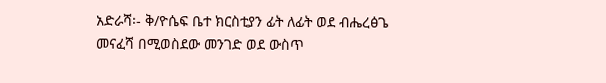አድራሻ፡- ቅ/ዮሴፍ ቤተ ክርስቲያን ፊት ለፊት ወደ ብሔረፅጌ መናፈሻ በሚወስደው መንገድ ወደ ውስጥ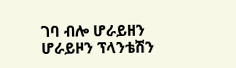ገባ ብሎ ሆራይዘን
ሆራይዞን ፕላንቴሽን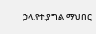ኃላ.የተ.ያግል ማህበር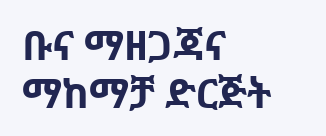ቡና ማዘጋጃና ማከማቻ ድርጅት